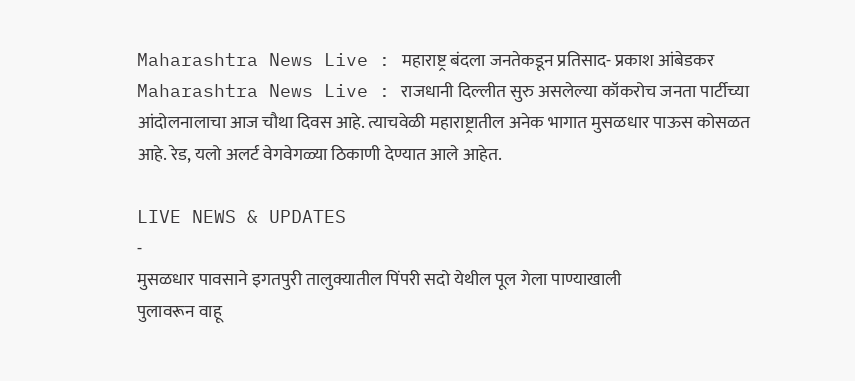Maharashtra News Live : महाराष्ट्र बंदला जनतेकडून प्रतिसाद- प्रकाश आंबेडकर
Maharashtra News Live : राजधानी दिल्लीत सुरु असलेल्या कॉकरोच जनता पार्टीच्या आंदोलनालाचा आज चौथा दिवस आहे. त्याचवेळी महाराष्ट्रातील अनेक भागात मुसळधार पाऊस कोसळत आहे. रेड, यलो अलर्ट वेगवेगळ्या ठिकाणी देण्यात आले आहेत.

LIVE NEWS & UPDATES
-
मुसळधार पावसाने इगतपुरी तालुक्यातील पिंपरी सदो येथील पूल गेला पाण्याखाली
पुलावरून वाहू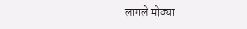लागले मोठ्या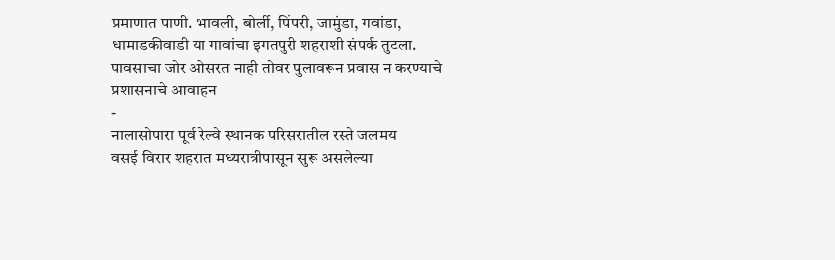प्रमाणात पाणी. भावली, बोर्ली, पिंपरी, जामुंडा, गवांडा, धामाडकीवाडी या गावांचा इगतपुरी शहराशी संपर्क तुटला. पावसाचा जोर ओसरत नाही तोवर पुलावरून प्रवास न करण्याचे प्रशासनाचे आवाहन
-
नालासोपारा पूर्व रेल्वे स्थानक परिसरातील रस्ते जलमय
वसई विरार शहरात मध्यरात्रीपासून सुरू असलेल्या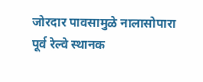जोरदार पावसामुळे नालासोपारा पूर्व रेल्वे स्थानक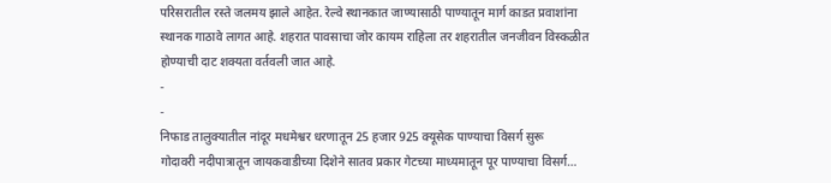परिसरातील रस्ते जलमय झाले आहेत. रेल्वे स्थानकात जाण्यासाठी पाण्यातून मार्ग काडत प्रवाशांना स्थानक गाठावे लागत आहे. शहरात पावसाचा जोर कायम राहिला तर शहरातील जनजीवन विस्कळीत होण्याची दाट शक्यता वर्तवली जात आहे.
-
-
निफाड तालुक्यातील नांदूर मधमेश्वर धरणातून 25 हजार 925 क्यूसेक पाण्याचा विसर्ग सुरू
गोदावरी नदीपात्रातून जायकवाडीच्या दिशेने सातव प्रकार गेटच्या माध्यमातून पूर पाण्याचा विसर्ग…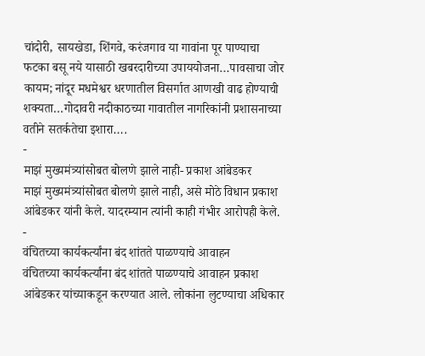चांदोरी, सायखेडा, शिंगवे, करंजगाव या गावांना पूर पाण्याचा फटका बसू नये यासाठी खबरदारीच्या उपाययोजना…पावसाचा जोर कायम; नांदूर मधमेश्वर धरणातील विसर्गात आणखी वाढ होण्याची शक्यता…गोदावरी नदीकाठच्या गावातील नागरिकांनी प्रशासनाच्या वतीने सतर्कतेचा इशारा….
-
माझं मुख्यमंत्र्यांसोबत बोलणे झाले नाही- प्रकाश आंबेडकर
माझं मुख्यमंत्र्यांसोबत बोलणे झाले नाही, असे मोठे विधान प्रकाश आंबेडकर यांनी केले. यादरम्यान त्यांनी काही गंभीर आरोपही केले.
-
वंचितच्या कार्यकर्त्यांना बंद शांतते पाळण्याचे आवाहन
वंचितच्या कार्यकर्त्यांना बंद शांतते पाळण्याचे आवाहन प्रकाश आंबेडकर यांच्याकडून करण्यात आले. लोकांना लुटण्याचा अधिकार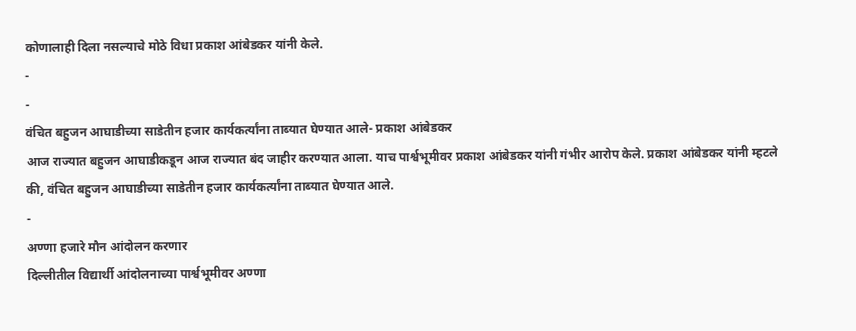कोणालाही दिला नसल्याचे मोठे विधा प्रकाश आंबेडकर यांनी केले.
-
-
वंचित बहुजन आघाडीच्या साडेतीन हजार कार्यकर्त्यांना ताब्यात घेण्यात आले- प्रकाश आंबेडकर
आज राज्यात बहुजन आघाडीकडून आज राज्यात बंद जाहीर करण्यात आला. याच पार्श्वभूमीवर प्रकाश आंबेडकर यांनी गंभीर आरोप केले. प्रकाश आंबेडकर यांनी म्हटले की, वंचित बहुजन आघाडीच्या साडेतीन हजार कार्यकर्त्यांना ताब्यात घेण्यात आले.
-
अण्णा हजारे मौन आंदोलन करणार
दिल्लीतील विद्यार्थी आंदोलनाच्या पार्श्वभूमीवर अण्णा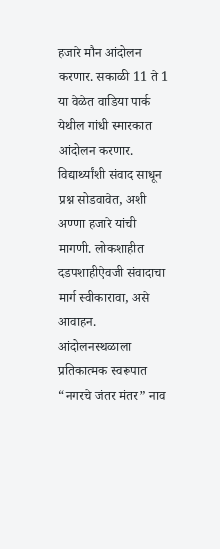हजारे मौन आंदोलन करणार. सकाळी 11 ते 1 या वेळेत वाडिया पार्क येथील गांधी स्मारकात आंदोलन करणार. विद्यार्थ्यांशी संवाद साधून प्रश्न सोडवावेत, अशी अण्णा हजारे यांची मागणी. लोकशाहीत दडपशाहीऐवजी संवादाचा मार्ग स्वीकारावा, असे आवाहन. आंदोलनस्थळाला प्रतिकात्मक स्वरूपात “नगरचे जंतर मंतर” नाव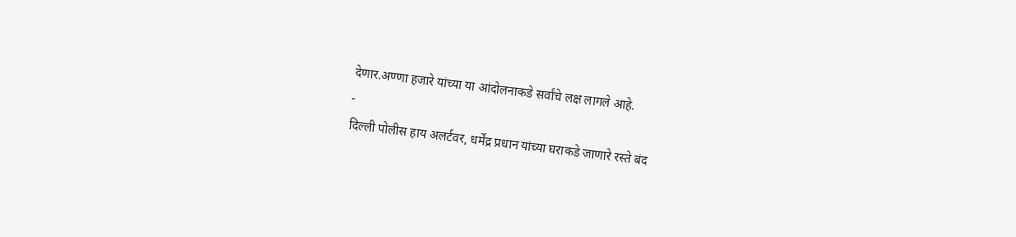देणार.अण्णा हजारे यांच्या या आंदोलनाकडे सर्वांचे लक्ष लागले आहे.
-
दिल्ली पोलीस हाय अलर्टवर, धर्मेंद्र प्रधान यांच्या घराकडे जाणारे रस्ते बंद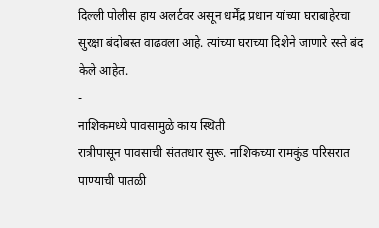दिल्ली पोलीस हाय अलर्टवर असून धर्मेंद्र प्रधान यांच्या घराबाहेरचा सुरक्षा बंदोबस्त वाढवला आहे. त्यांच्या घराच्या दिशेने जाणारे रस्ते बंद केले आहेत.
-
नाशिकमध्ये पावसामुळे काय स्थिती
रात्रीपासून पावसाची संततधार सुरू. नाशिकच्या रामकुंड परिसरात पाण्याची पातळी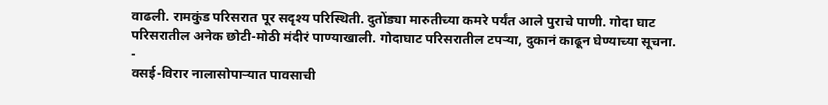वाढली. रामकुंड परिसरात पूर सदृश्य परिस्थिती. दुतोंड्या मारुतीच्या कमरे पर्यंत आले पुराचे पाणी. गोदा घाट परिसरातील अनेक छोटी-मोठी मंदीरं पाण्याखाली. गोदाघाट परिसरातील टपऱ्या, दुकानं काढून घेण्याच्या सूचना.
-
वसई-विरार नालासोपाऱ्यात पावसाची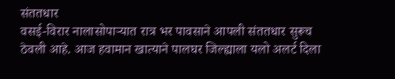संततधार
वसई-विरार नालासोपाऱ्यात रात्र भर पावसाने आपली संततधार सुरूच ठेवली आहे. आज हवामान खात्याने पालघर जिल्ह्याला यलो अलर्ट दिला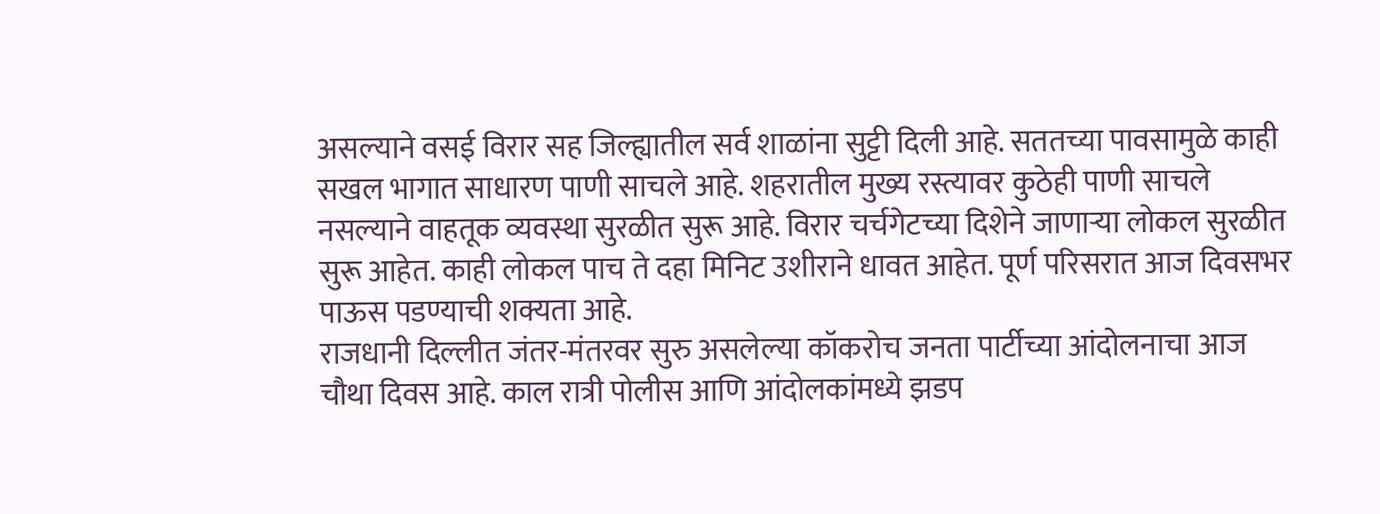असल्याने वसई विरार सह जिल्ह्यातील सर्व शाळांना सुट्टी दिली आहे. सततच्या पावसामुळे काही सखल भागात साधारण पाणी साचले आहे. शहरातील मुख्य रस्त्यावर कुठेही पाणी साचले नसल्याने वाहतूक व्यवस्था सुरळीत सुरू आहे. विरार चर्चगेटच्या दिशेने जाणाऱ्या लोकल सुरळीत सुरू आहेत. काही लोकल पाच ते दहा मिनिट उशीराने धावत आहेत. पूर्ण परिसरात आज दिवसभर पाऊस पडण्याची शक्यता आहे.
राजधानी दिल्लीत जंतर-मंतरवर सुरु असलेल्या कॉकरोच जनता पार्टीच्या आंदोलनाचा आज चौथा दिवस आहे. काल रात्री पोलीस आणि आंदोलकांमध्ये झडप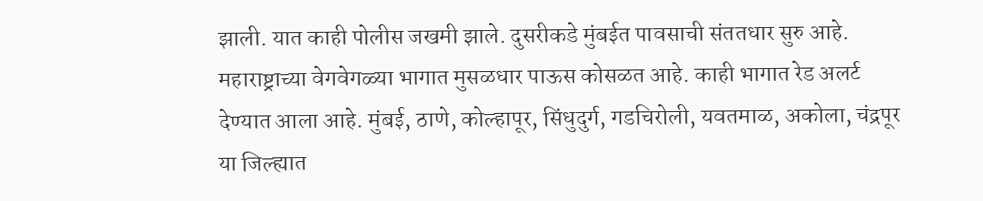झाली. यात काही पोलीस जखमी झाले. दुसरीकडे मुंबईत पावसाची संततधार सुरु आहे. महाराष्ट्राच्या वेगवेगळ्या भागात मुसळधार पाऊस कोसळत आहे. काही भागात रेड अलर्ट देण्यात आला आहे. मुंबई, ठाणे, कोल्हापूर, सिंधुदुर्ग, गडचिरोली, यवतमाळ, अकोला, चंद्रपूर या जिल्ह्यात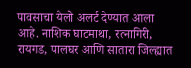पावसाचा येलो अलर्ट देण्यात आला आहे. नाशिक घाटमाथा, रत्नागिरी, रायगड, पालघर आणि सातारा जिल्ह्यात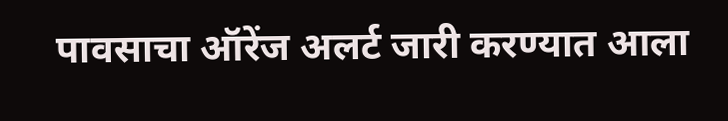पावसाचा ऑरेंज अलर्ट जारी करण्यात आला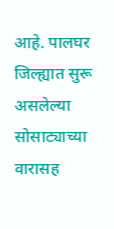आहे. पालघर जिल्ह्यात सुरू असलेल्या सोसाट्याच्या वारासह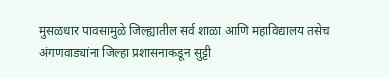मुसळधार पावसामुळे जिल्ह्यातील सर्व शाळा आणि महाविद्यालय तसेच अंगणवाड्यांना जिल्हा प्रशासनाकडून सुट्टी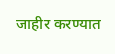जाहीर करण्यात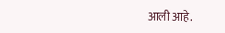आली आहे.